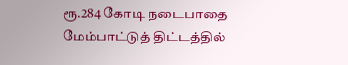ரூ.284 கோடி நடைபாதை மேம்பாட்டுத் திட்டத்தில்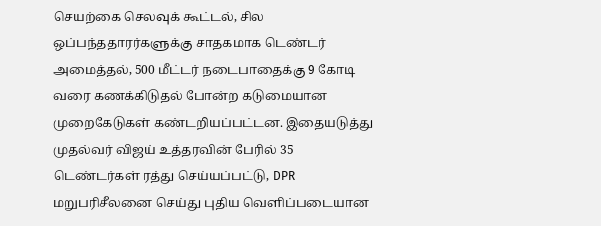செயற்கை செலவுக் கூட்டல், சில ஒப்பந்ததாரர்களுக்கு சாதகமாக டெண்டர் அமைத்தல், 500 மீட்டர் நடைபாதைக்கு 9 கோடி வரை கணக்கிடுதல் போன்ற கடுமையான முறைகேடுகள் கண்டறியப்பட்டன. இதையடுத்து முதல்வர் விஜய் உத்தரவின் பேரில் 35 டெண்டர்கள் ரத்து செய்யப்பட்டு, DPR மறுபரிசீலனை செய்து புதிய வெளிப்படையான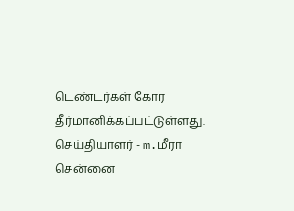டெண்டர்கள் கோர தீர்மானிக்கப்பட்டுள்ளது.
செய்தியாளர் - m.மீரா
சென்னை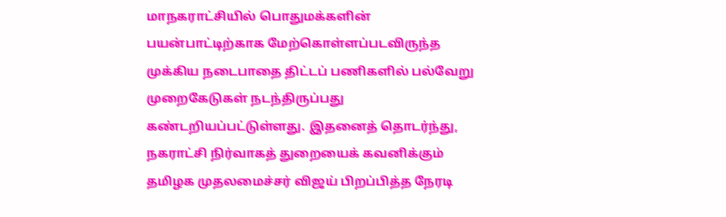மாநகராட்சியில் பொதுமக்களின் பயன்பாட்டிற்காக மேற்கொள்ளப்படவிருந்த முக்கிய நடைபாதை திட்டப் பணிகளில் பல்வேறு முறைகேடுகள் நடந்திருப்பது கண்டறியப்பட்டுள்ளது. இதனைத் தொடர்ந்து, நகராட்சி நிர்வாகத் துறையைக் கவனிக்கும் தமிழக முதலமைச்சர் விஜய் பிறப்பித்த நேரடி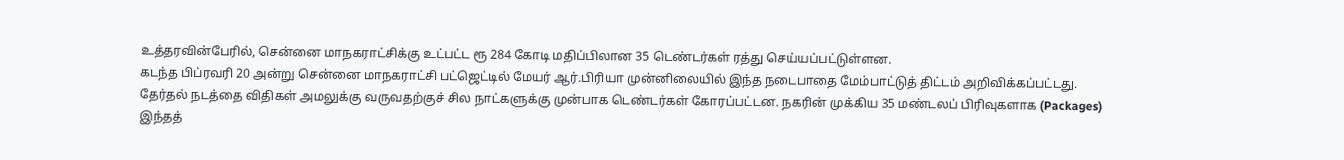உத்தரவின்பேரில், சென்னை மாநகராட்சிக்கு உட்பட்ட ரூ 284 கோடி மதிப்பிலான 35 டெண்டர்கள் ரத்து செய்யப்பட்டுள்ளன.
கடந்த பிப்ரவரி 20 அன்று சென்னை மாநகராட்சி பட்ஜெட்டில் மேயர் ஆர்.பிரியா முன்னிலையில் இந்த நடைபாதை மேம்பாட்டுத் திட்டம் அறிவிக்கப்பட்டது. தேர்தல் நடத்தை விதிகள் அமலுக்கு வருவதற்குச் சில நாட்களுக்கு முன்பாக டெண்டர்கள் கோரப்பட்டன. நகரின் முக்கிய 35 மண்டலப் பிரிவுகளாக (Packages) இந்தத்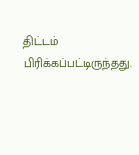திட்டம் பிரிக்கப்பட்டிருந்தது.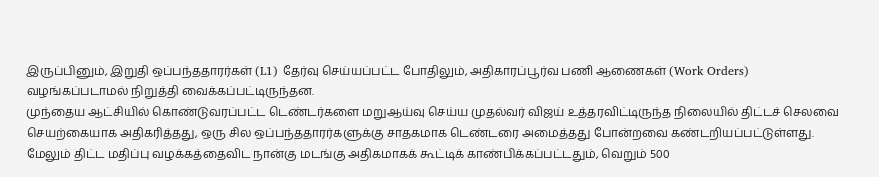இருப்பினும், இறுதி ஒப்பந்ததாரர்கள் (L1) தேர்வு செய்யப்பட்ட போதிலும், அதிகாரப்பூர்வ பணி ஆணைகள் (Work Orders) வழங்கப்படாமல் நிறுத்தி வைக்கப்பட்டிருந்தன.
முந்தைய ஆட்சியில் கொண்டுவரப்பட்ட டெண்டர்களை மறுஆய்வு செய்ய முதல்வர் விஜய் உத்தரவிட்டிருந்த நிலையில் திட்டச் செலவை செயற்கையாக அதிகரித்தது, ஒரு சில ஒப்பந்ததாரர்களுக்கு சாதகமாக டெண்டரை அமைத்தது போன்றவை கண்டறியப்பட்டுள்ளது. மேலும் திட்ட மதிப்பு வழக்கத்தைவிட நான்கு மடங்கு அதிகமாகக் கூட்டிக் காண்பிக்கப்பட்டதும், வெறும் 500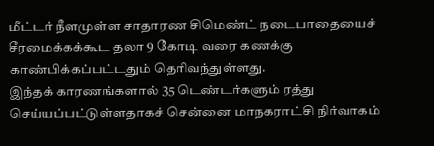மீட்டர் நீளமுள்ள சாதாரண சிமெண்ட் நடைபாதையைச் சீரமைக்கக்கூட தலா 9 கோடி வரை கணக்கு காண்பிக்கப்பட்டதும் தெரிவந்துள்ளது.
இந்தக் காரணங்களால் 35 டெண்டர்களும் ரத்து செய்யப்பட்டுள்ளதாகச் சென்னை மாநகராட்சி நிர்வாகம்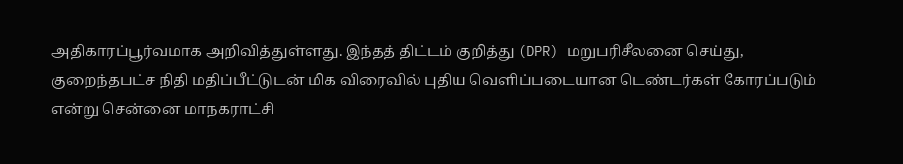அதிகாரப்பூர்வமாக அறிவித்துள்ளது. இந்தத் திட்டம் குறித்து (DPR) மறுபரிசீலனை செய்து, குறைந்தபட்ச நிதி மதிப்பீட்டுடன் மிக விரைவில் புதிய வெளிப்படையான டெண்டர்கள் கோரப்படும் என்று சென்னை மாநகராட்சி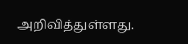அறிவித்துள்ளது.